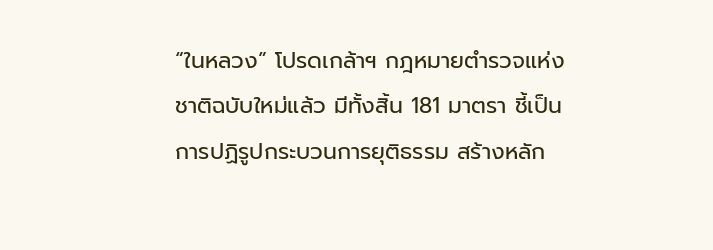“ในหลวง” โปรดเกล้าฯ กฎหมายตำรวจแห่งชาติฉบับใหม่แล้ว มีทั้งสิ้น 181 มาตรา ชี้เป็นการปฏิรูปกระบวนการยุติธรรม สร้างหลัก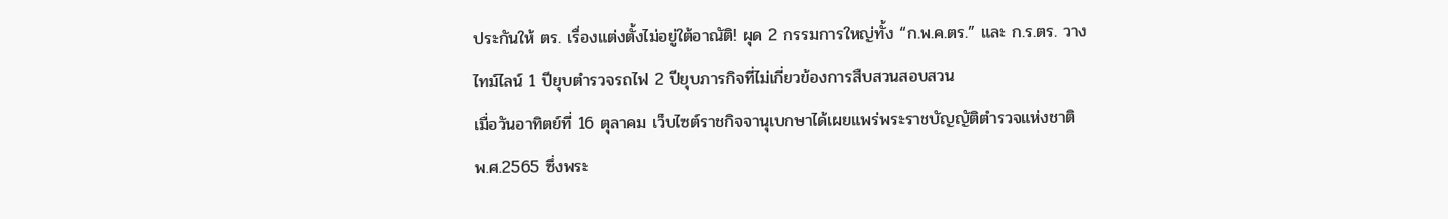ประกันให้ ตร. เรื่องแต่งตั้งไม่อยู่ใต้อาณัติ! ผุด 2 กรรมการใหญ่ทั้ง “ก.พ.ค.ตร.” และ ก.ร.ตร. วางไทม์ไลน์ 1 ปียุบตำรวจรถไฟ 2 ปียุบภารกิจที่ไม่เกี่ยวข้องการสืบสวนสอบสวน
เมื่อวันอาทิตย์ที่ 16 ตุลาคม เว็บไซต์ราชกิจจานุเบกษาได้เผยแพร่พระราชบัญญัติตำรวจแห่งชาติ พ.ศ.2565 ซึ่งพระ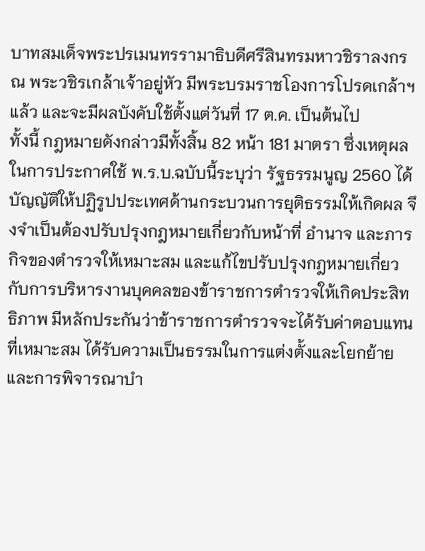บาทสมเด็จพระปรเมนทรรามาธิบดีศรีสินทรมหาวชิราลงกรณ พระวชิรเกล้าเจ้าอยู่หัว มีพระบรมราชโองการโปรดเกล้าฯ แล้ว และจะมีผลบังคับใช้ตั้งแต่วันที่ 17 ต.ค. เป็นต้นไป
ทั้งนี้ กฎหมายดังกล่าวมีทั้งสิ้น 82 หน้า 181 มาตรา ซึ่งเหตุผลในการประกาศใช้ พ.ร.บ.ฉบับนี้ระบุว่า รัฐธรรมนูญ 2560 ได้บัญญัติให้ปฏิรูปประเทศด้านกระบวนการยุติธรรมให้เกิดผล จึงจำเป็นต้องปรับปรุงกฎหมายเกี่ยวกับหน้าที่ อำนาจ และภารกิจของตำรวจให้เหมาะสม และแก้ไขปรับปรุงกฎหมายเกี่ยวกับการบริหารงานบุคคลของข้าราชการตำรวจให้เกิดประสิทธิภาพ มีหลักประกันว่าข้าราชการตำรวจจะได้รับค่าตอบแทนที่เหมาะสม ได้รับความเป็นธรรมในการแต่งตั้งและโยกย้าย และการพิจารณาบำ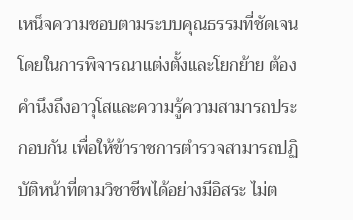เหน็จความชอบตามระบบคุณธรรมที่ชัดเจน
โดยในการพิจารณาแต่งตั้งและโยกย้าย ต้องคำนึงถึงอาวุโสและความรู้ความสามารถประกอบกัน เพื่อให้ข้าราชการตำรวจสามารถปฏิบัติหน้าที่ตามวิชาชีพได้อย่างมีอิสระ ไม่ต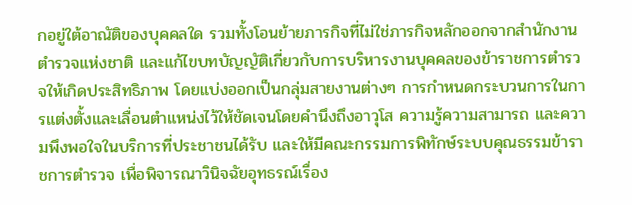กอยู่ใต้อาณัติของบุคคลใด รวมทั้งโอนย้ายภารกิจที่ไม่ใช่ภารกิจหลักออกจากสำนักงานตำรวจแห่งชาติ และแก้ไขบทบัญญัติเกี่ยวกับการบริหารงานบุคคลของข้าราชการตำรวจให้เกิดประสิทธิภาพ โดยแบ่งออกเป็นกลุ่มสายงานต่างๆ การกำหนดกระบวนการในการแต่งตั้งและเลื่อนตำแหน่งไว้ให้ชัดเจนโดยคำนึงถึงอาวุโส ความรู้ความสามารถ และความพึงพอใจในบริการที่ประชาชนได้รับ และให้มีคณะกรรมการพิทักษ์ระบบคุณธรรมข้าราชการตำรวจ เพื่อพิจารณาวินิจฉัยอุทธรณ์เรื่อง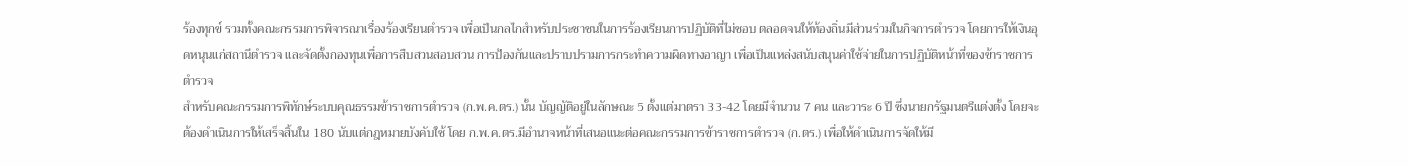ร้องทุกข์ รวมทั้งคณะกรรมการพิจารณาเรื่องร้องเรียนตำรวจ เพื่อเป็นกลไกสำหรับประชาชนในการร้องเรียนการปฏิบัติที่ไม่ชอบ ตลอดจนให้ท้องถิ่นมีส่วนร่วมในกิจการตำรวจ โดยการให้เงินอุดหนุนแก่สถานีตำรวจ และจัดตั้งกองทุนเพื่อการสืบสวนสอบสวน การป้องกันและปราบปรามการกระทำความผิดทางอาญา เพื่อเป็นแหล่งสนับสนุนค่าใช้จ่ายในการปฏิบัติหน้าที่ของข้าราชการตำรวจ
สำหรับคณะกรรมการพิทักษ์ระบบคุณธรรมข้าราชการตำรวจ (ก.พ.ค.ตร.) นั้น บัญญัติอยู่ในลักษณะ 5 ตั้งแต่มาตรา 33-42 โดยมีจำนวน 7 คน และวาระ 6 ปี ซึ่งนายกรัฐมนตรีแต่งตั้ง โดยจะต้องดำเนินการให้เสร็จสิ้นใน 180 นับแต่กฎหมายบังคับใช้ โดย ก.พ.ค.ตร.มีอำนาจหน้าที่เสนอแนะต่อคณะกรรมการข้าราชการตำรวจ (ก.ตร.) เพื่อให้ดำเนินการจัดให้มี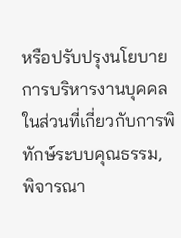หรือปรับปรุงนโยบายการบริหารงานบุคคลในส่วนที่เกี่ยวกับการพิทักษ์ระบบคุณธรรม, พิจารณา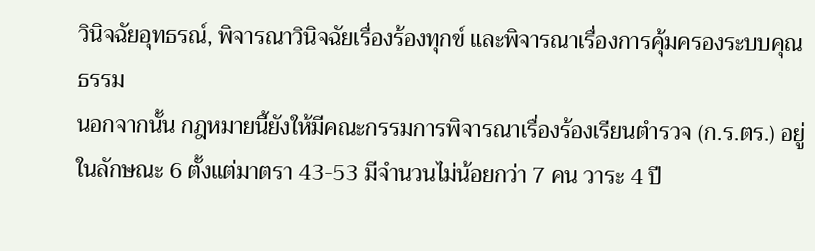วินิจฉัยอุทธรณ์, พิจารณาวินิจฉัยเรื่องร้องทุกข์ และพิจารณาเรื่องการคุ้มครองระบบคุณธรรม
นอกจากนั้น กฎหมายนี้ยังให้มีคณะกรรมการพิจารณาเรื่องร้องเรียนตำรวจ (ก.ร.ตร.) อยู่ในลักษณะ 6 ตั้งแต่มาตรา 43-53 มีจำนวนไม่น้อยกว่า 7 คน วาระ 4 ปี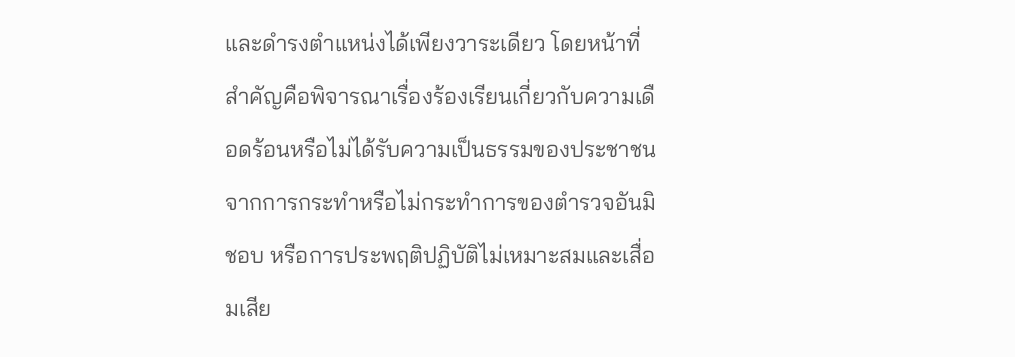และดำรงตำแหน่งได้เพียงวาระเดียว โดยหน้าที่สำคัญคือพิจารณาเรื่องร้องเรียนเกี่ยวกับความเดือดร้อนหรือไม่ได้รับความเป็นธรรมของประชาชนจากการกระทำหรือไม่กระทำการของตำรวจอันมิชอบ หรือการประพฤติปฏิบัติไม่เหมาะสมและเสื่อมเสีย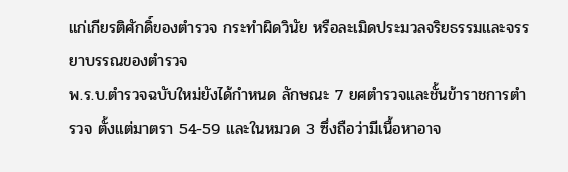แก่เกียรติศักดิ์ของตำรวจ กระทำผิดวินัย หรือละเมิดประมวลจริยธรรมและจรรยาบรรณของตำรวจ
พ.ร.บ.ตำรวจฉบับใหม่ยังได้กำหนด ลักษณะ 7 ยศตำรวจและชั้นข้าราชการตำรวจ ตั้งแต่มาตรา 54-59 และในหมวด 3 ซึ่งถือว่ามีเนื้อหาอาจ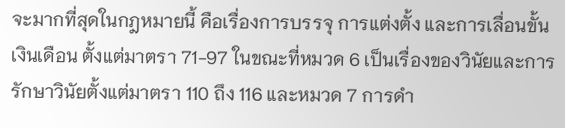จะมากที่สุดในกฎหมายนี้ คือเรื่องการบรรจุ การแต่งตั้ง และการเลื่อนขั้นเงินเดือน ตั้งแต่มาตรา 71-97 ในขณะที่หมวด 6 เป็นเรื่องของวินัยและการรักษาวินัยตั้งแต่มาตรา 110 ถึง 116 และหมวด 7 การดำ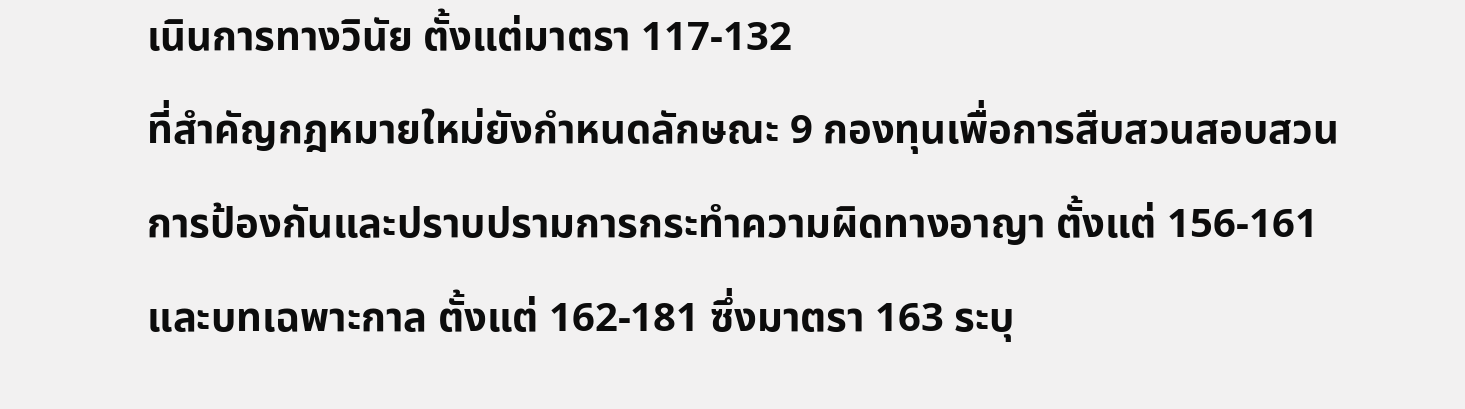เนินการทางวินัย ตั้งแต่มาตรา 117-132
ที่สำคัญกฎหมายใหม่ยังกำหนดลักษณะ 9 กองทุนเพื่อการสืบสวนสอบสวนการป้องกันและปราบปรามการกระทำความผิดทางอาญา ตั้งแต่ 156-161 และบทเฉพาะกาล ตั้งแต่ 162-181 ซึ่งมาตรา 163 ระบุ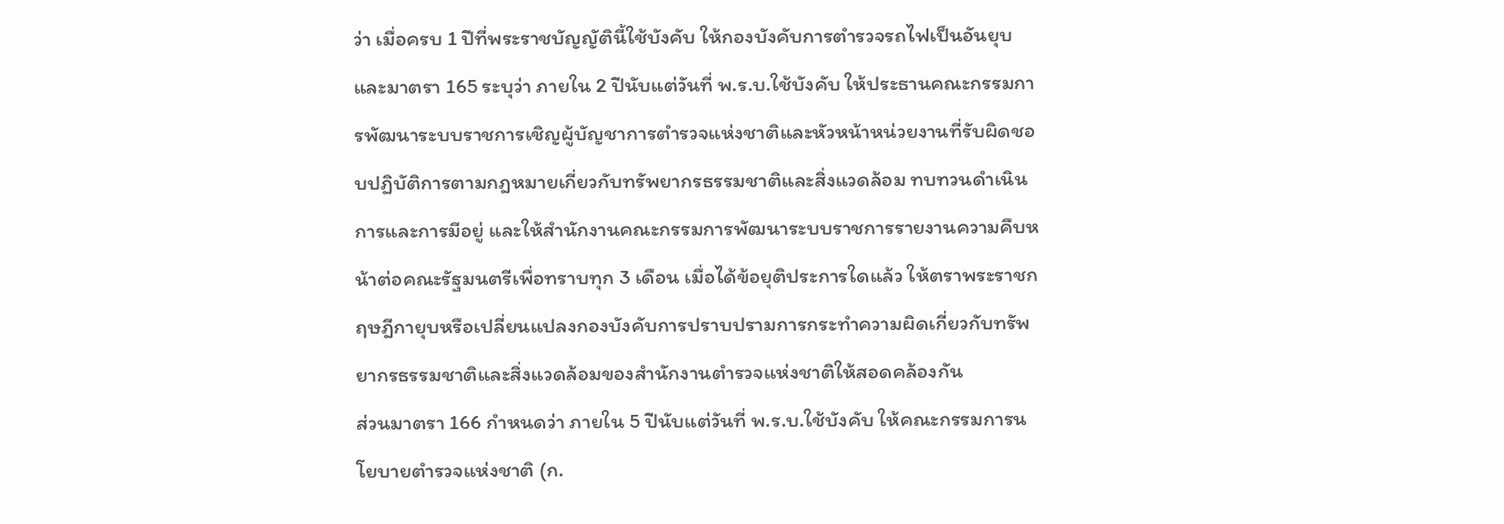ว่า เมื่อครบ 1 ปีที่พระราชบัญญัตินี้ใช้บังคับ ให้กองบังคับการตำรวจรถไฟเป็นอันยุบ และมาตรา 165 ระบุว่า ภายใน 2 ปีนับแต่วันที่ พ.ร.บ.ใช้บังคับ ให้ประธานคณะกรรมการพัฒนาระบบราชการเชิญผู้บัญชาการตำรวจแห่งชาติและหัวหน้าหน่วยงานที่รับผิดชอบปฏิบัติการตามกฎหมายเกี่ยวกับทรัพยากรธรรมชาติและสิ่งแวดล้อม ทบทวนดำเนินการและการมีอยู่ และให้สำนักงานคณะกรรมการพัฒนาระบบราชการรายงานความคืบหน้าต่อคณะรัฐมนตรีเพื่อทราบทุก 3 เดือน เมื่อได้ข้อยุติประการใดแล้ว ให้ตราพระราชกฤษฎีกายุบหรือเปลี่ยนแปลงกองบังคับการปราบปรามการกระทำความผิดเกี่ยวกับทรัพยากรธรรมชาติและสิ่งแวดล้อมของสำนักงานตำรวจแห่งชาติให้สอดคล้องกัน
ส่วนมาตรา 166 กำหนดว่า ภายใน 5 ปีนับแต่วันที่ พ.ร.บ.ใช้บังคับ ให้คณะกรรมการนโยบายตำรวจแห่งชาติ (ก.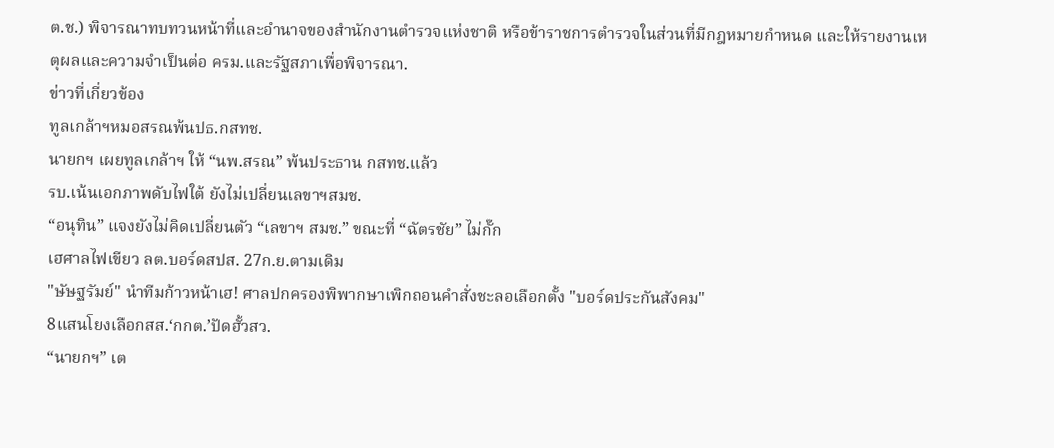ต.ช.) พิจารณาทบทวนหน้าที่และอำนาจของสำนักงานตำรวจแห่งชาติ หรือข้าราชการตำรวจในส่วนที่มีกฎหมายกำหนด และให้รายงานเหตุผลและความจำเป็นต่อ ครม.และรัฐสภาเพื่อพิจารณา.
ข่าวที่เกี่ยวข้อง
ทูลเกล้าฯหมอสรณพ้นปธ.กสทช.
นายกฯ เผยทูลเกล้าฯ ให้ “นพ.สรณ” พ้นประธาน กสทช.แล้ว
รบ.เน้นเอกภาพดับไฟใต้ ยังไม่เปลี่ยนเลขาฯสมช.
“อนุทิน” แจงยังไม่คิดเปลี่ยนตัว “เลขาฯ สมช.” ขณะที่ “ฉัตรชัย” ไม่กั๊ก
เฮศาลไฟเขียว ลต.บอร์ดสปส. 27ก.ย.ตามเดิม
"ษัษฐรัมย์" นำทีมก้าวหน้าเฮ! ศาลปกครองพิพากษาเพิกถอนคำสั่งชะลอเลือกตั้ง "บอร์ดประกันสังคม"
8แสนโยงเลือกสส.‘กกต.’ปัดฮั้วสว.
“นายกฯ” เต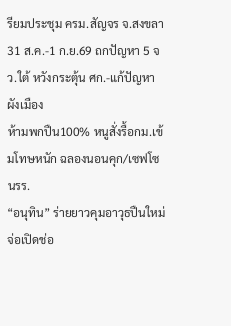รียมประชุม ครม.สัญจร จ.สงขลา 31 ส.ค.-1 ก.ย.69 ถกปัญหา 5 จว.ใต้ หวังกระตุ้น ศก.-แก้ปัญหาผังเมือง
ห้ามพกปืน100% หนูสั่งรื้อกม.เข้มโทษหนัก ฉลองนอนคุก/เซฟโซนรร.
“อนุทิน” ร่ายยาวคุมอาวุธปืนใหม่ จ่อเปิดช่อ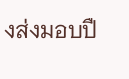งส่งมอบปื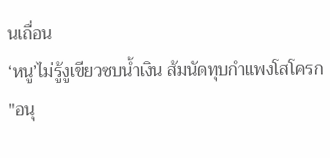นเถื่อน
‘หนู’ไม่รู้งูเขียวซบน้ำเงิน ส้มนัดทุบกำแพงโสโครก
"อนุ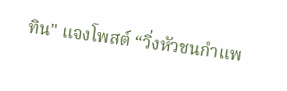ทิน" แจงโพสต์ “วิ่งหัวชนกำแพ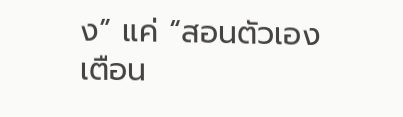ง” แค่ “สอนตัวเอง เตือน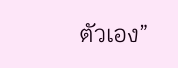ตัวเอง”